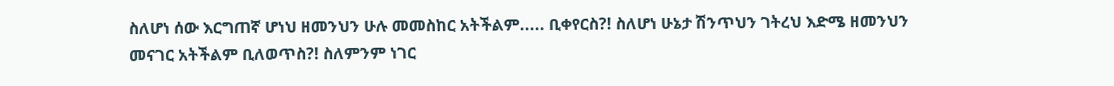ስለሆነ ሰው እርግጠኛ ሆነህ ዘመንህን ሁሉ መመስከር አትችልም..... ቢቀየርስ?! ስለሆነ ሁኔታ ሽንጥህን ገትረህ እድሜ ዘመንህን መናገር አትችልም ቢለወጥስ?! ስለምንም ነገር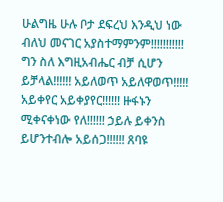ሁልግዜ ሁሉ ቦታ ደፍረህ እንዲህ ነው ብለህ መናገር አያስተማምንም!!!!!!!!!!! ግን ስለ እግዚአብሔር ብቻ ሲሆን ይቻላል!!!!!! አይለወጥ አይለዋወጥ!!!!! አይቀየር አይቀያየር!!!!!! ዙፋኑን ሚቀናቀነው የለ!!!!!! ኃይሉ ይቀንስ ይሆንተብሎ አይሰጋ!!!!!! ጸባዩ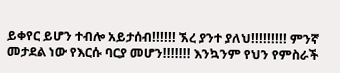ይቀየር ይሆን ተብሎ አይታሰብ!!!!!! ኧረ ያንተ ያለህ!!!!!!!!! ምንኛ መታደል ነው የእርሱ ባርያ መሆን!!!!!!! እንኳንም የህን የምስራች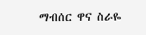ማብሰር ዋና ስራዬ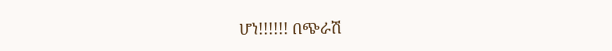ሆነ!!!!!! በጭራሽ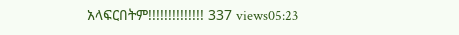አላፍርበትም!!!!!!!!!!!!!! 337 views05:23